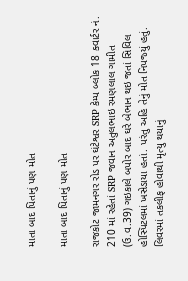માતા બાદ પિતાનું પણ મોત

માતા બાદ પિતાનું પણ મોત

રાજકોટ જામનગર રોડ પર ઘંટેશ્વર SRP કેમ્‍પ બ્‍લોક 18 ક્‍વાર્ટર નં. 210 માં રહેતાં SRP જવાન અતુલભાઇ રમણલાલ ગામીત (ઉ.વ.39) ગઇકાલે બપોર બાદ ઘરે બેભાન થઇ જતાં સિવિલ હોસ્‍પિટલમાં ખસેડાયા હતાં. પરંતુ અહિ તેનું મોત નિપજ્‍યું હતું. લિવરમાં તકલીફ હોવાથી મૃત્‍યુ થયાનું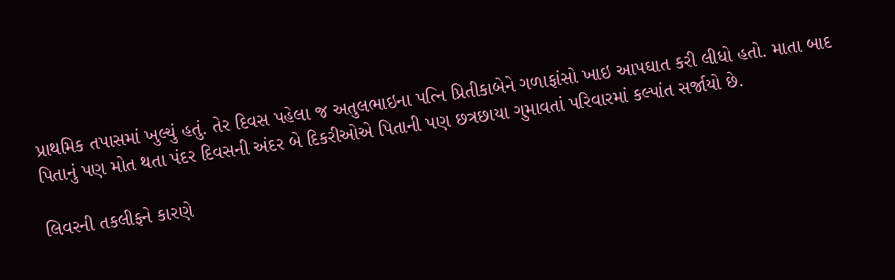પ્રાથમિક તપાસમાં ખુલ્‍યું હતું. તેર દિવસ પહેલા જ અતુલભાઇના પત્‍નિ પ્રિતીકાબેને ગળાફાંસો ખાઇ આપઘાત કરી લીધો હતો. માતા બાદ પિતાનું પણ મોત થતા પંદર દિવસની અંદર બે દિકરીઓએ પિતાની પણ છત્રછાયા ગુમાવતાં પરિવારમાં કલ્‍પાંત સર્જાયો છે.

લિવરની તકલીફને કારણે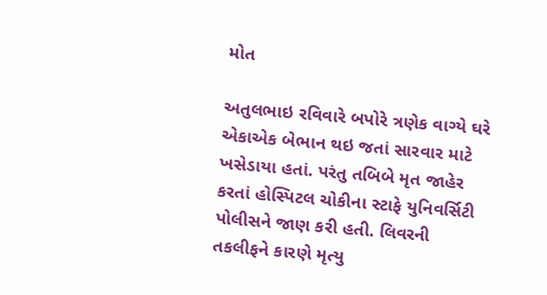મોત

અતુલભાઇ રવિવારે બપોરે ત્રણેક વાગ્‍યે ઘરે એકાએક બેભાન થઇ જતાં સારવાર માટે ખસેડાયા હતાં. પરંતુ તબિબે મૃત જાહેર કરતાં હોસ્‍પિટલ ચોકીના સ્‍ટાફે યુનિવર્સિટી પોલીસને જાણ કરી હતી. લિવરની તકલીફને કારણે મૃત્‍યુ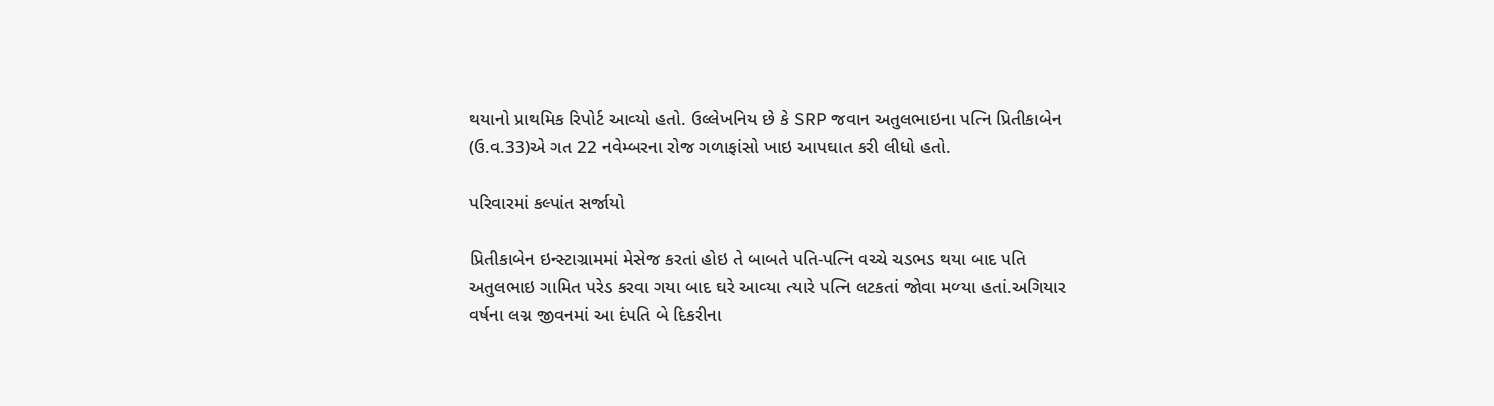થયાનો પ્રાથમિક રિપોર્ટ આવ્‍યો હતો. ઉલ્લેખનિય છે કે SRP જવાન અતુલભાઇના પત્‍નિ પ્રિતીકાબેન (ઉ.વ.33)એ ગત 22 નવેમ્બરના રોજ ગળાફાંસો ખાઇ આપઘાત કરી લીધો હતો.

પરિવારમાં કલ્‍પાંત સર્જાયો

પ્રિતીકાબેન ઇન્‍સ્‍ટાગ્રામમાં મેસેજ કરતાં હોઇ તે બાબતે પતિ-પત્‍નિ વચ્‍ચે ચડભડ થયા બાદ પતિ અતુલભાઇ ગામિત પરેડ કરવા ગયા બાદ ઘરે આવ્‍યા ત્‍યારે પત્‍નિ લટકતાં જોવા મળ્‍યા હતાં.અગિયાર વર્ષના લગ્ન જીવનમાં આ દંપતિ બે દિકરીના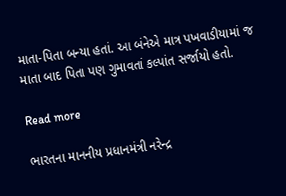માતા-પિતા બન્‍યા હતાં. આ બંનેએ માત્ર પખવાડીયામાં જ માતા બાદ પિતા પણ ગુમાવતાં કલ્‍પાંત સર્જાયો હતો.

Read more

ભારતના માનનીય પ્રધાનમંત્રી નરેન્દ્ર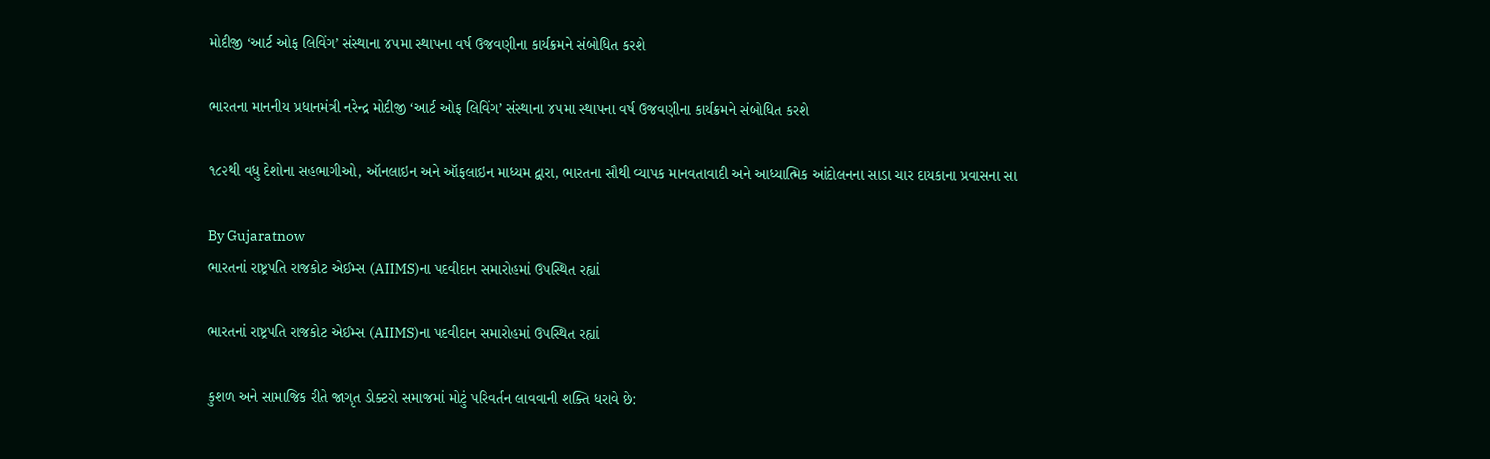મોદીજી ‘આર્ટ ઓફ લિવિંગ’ સંસ્થાના ૪૫મા સ્થાપના વર્ષ ઉજવણીના કાર્યક્રમને સંબોધિત કરશે

ભારતના માનનીય પ્રધાનમંત્રી નરેન્દ્ર મોદીજી ‘આર્ટ ઓફ લિવિંગ’ સંસ્થાના ૪૫મા સ્થાપના વર્ષ ઉજવણીના કાર્યક્રમને સંબોધિત કરશે

૧૮૨થી વધુ દેશોના સહભાગીઓ, ઑનલાઇન અને ઑફલાઇન માધ્યમ દ્વારા, ભારતના સૌથી વ્યાપક માનવતાવાદી અને આધ્યાત્મિક આંદોલનના સાડા ચાર દાયકાના પ્રવાસના સા

By Gujaratnow
ભારતનાં રાષ્ટ્રપતિ રાજકોટ એઈમ્સ (AIIMS)ના પદવીદાન સમારોહમાં ઉપસ્થિત રહ્યાં

ભારતનાં રાષ્ટ્રપતિ રાજકોટ એઈમ્સ (AIIMS)ના પદવીદાન સમારોહમાં ઉપસ્થિત રહ્યાં

કુશળ અને સામાજિક રીતે જાગૃત ડોક્ટરો સમાજમાં મોટું પરિવર્તન લાવવાની શક્તિ ધરાવે છે: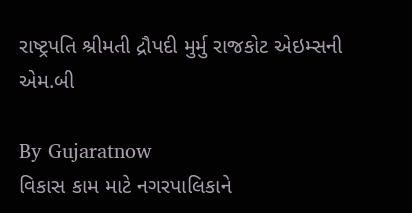રાષ્ટ્રપતિ શ્રીમતી દ્રૌપદી મુર્મુ રાજકોટ એઇમ્સની એમ.બી

By Gujaratnow
વિકાસ કામ માટે નગરપાલિકાને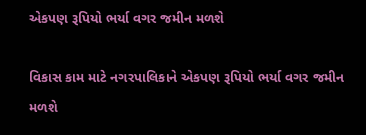એકપણ રૂપિયો ભર્યા વગર જમીન મળશે

વિકાસ કામ માટે નગરપાલિકાને એકપણ રૂપિયો ભર્યા વગર જમીન મળશે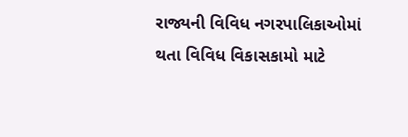રાજ્યની વિવિધ નગરપાલિકાઓમાં થતા વિવિધ વિકાસકામો માટે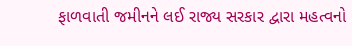ફાળવાતી જમીનને લઈ રાજ્ય સરકાર દ્વારા મહત્વનો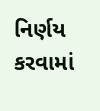નિર્ણય કરવામાં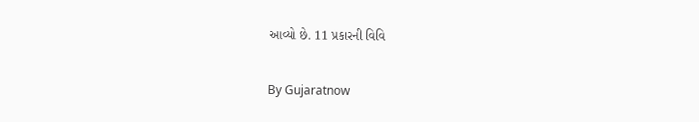આવ્યો છે. 11 પ્રકારની વિવિ

By Gujaratnow